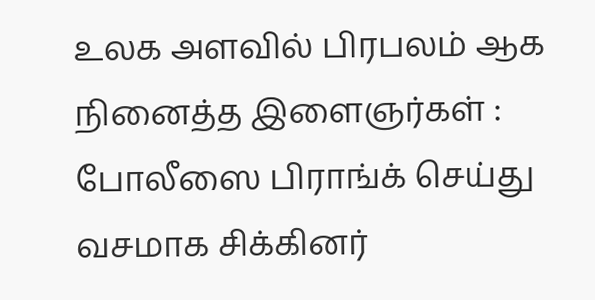உலக அளவில் பிரபலம் ஆக நினைத்த இளைஞர்கள் : போலீஸை பிராங்க் செய்து வசமாக சிக்கினர்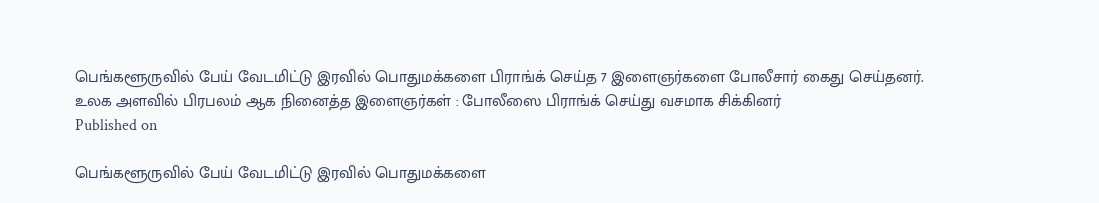பெங்களூருவில் பேய் வேடமிட்டு இரவில் பொதுமக்களை பிராங்க் செய்த 7 இளைஞர்களை போலீசார் கைது செய்தனர்.
உலக அளவில் பிரபலம் ஆக நினைத்த இளைஞர்கள் : போலீஸை பிராங்க் செய்து வசமாக சிக்கினர்
Published on

பெங்களூருவில் பேய் வேடமிட்டு இரவில் பொதுமக்களை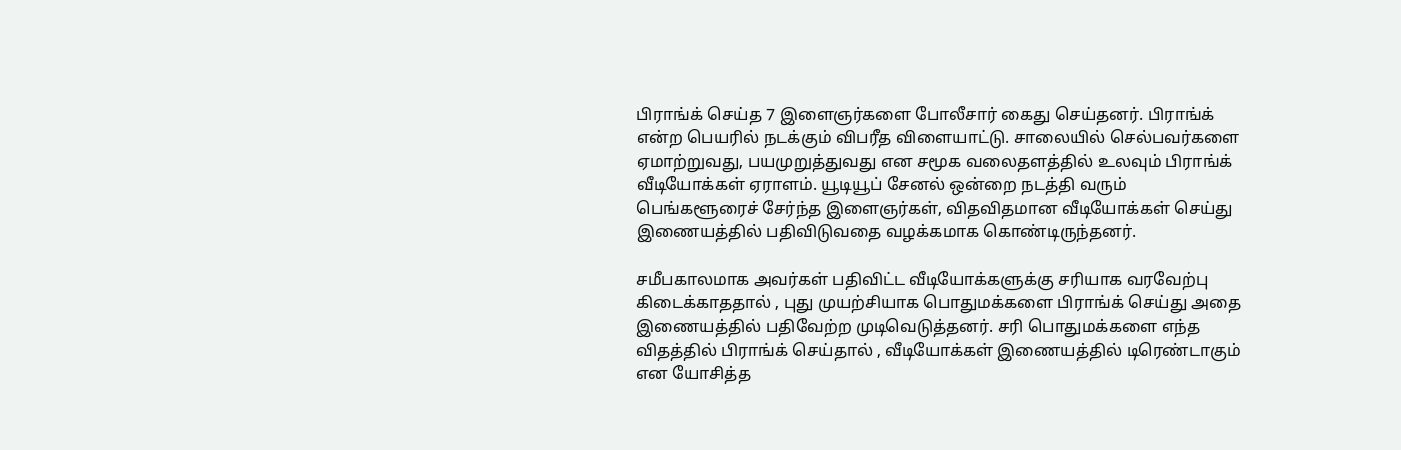பிராங்க் செய்த 7 இளைஞர்களை போலீசார் கைது செய்தனர். பிராங்க் என்ற பெயரில் நடக்கும் விபரீத விளையாட்டு. சாலையில் செல்பவர்களை ஏமாற்றுவது, பயமுறுத்துவது என சமூக வலைதளத்தில் உலவும் பிராங்க் வீடியோக்கள் ஏராளம். யூடியூப் சேனல் ஒன்றை நடத்தி வரும் பெங்களூரைச் சேர்ந்த இளைஞர்கள், விதவிதமான வீடியோக்கள் செய்து இணையத்தில் பதிவிடுவதை வழக்கமாக கொண்டிருந்தனர்.

சமீபகாலமாக அவர்கள் பதிவிட்ட வீடியோக்களுக்கு சரியாக வரவேற்பு கிடைக்காததால் , புது முயற்சியாக பொதுமக்களை பிராங்க் செய்து அதை இணையத்தில் பதிவேற்ற முடிவெடுத்தனர். சரி பொதுமக்களை எந்த விதத்தில் பிராங்க் செய்தால் , வீடியோக்கள் இணையத்தில் டிரெண்டாகும் என யோசித்த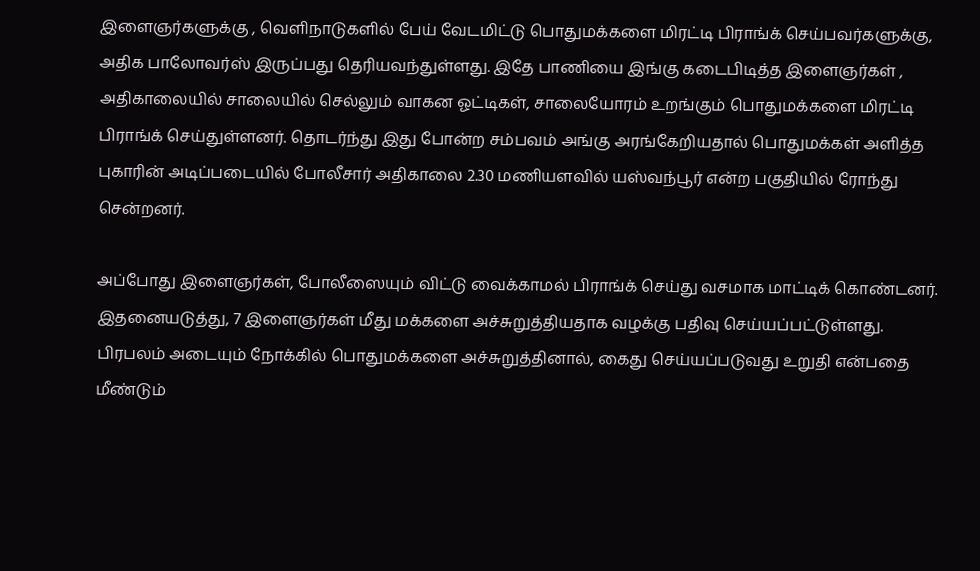இளைஞர்களுக்கு , வெளிநாடுகளில் பேய் வேடமிட்டு பொதுமக்களை மிரட்டி பிராங்க் செய்பவர்களுக்கு, அதிக பாலோவர்ஸ் இருப்பது தெரியவந்துள்ளது. இதே பாணியை இங்கு கடைபிடித்த இளைஞர்கள் , அதிகாலையில் சாலையில் செல்லும் வாகன ஓட்டிகள், சாலையோரம் உறங்கும் பொதுமக்களை மிரட்டி பிராங்க் செய்துள்ளனர். தொடர்ந்து இது போன்ற சம்பவம் அங்கு அரங்கேறியதால் பொதுமக்கள் அளித்த புகாரின் அடிப்படையில் போலீசார் அதிகாலை 2.30 மணியளவில் யஸ்வந்பூர் என்ற பகுதியில் ரோந்து சென்றனர்.

அப்போது இளைஞர்கள், போலீஸையும் விட்டு வைக்காமல் பிராங்க் செய்து வசமாக மாட்டிக் கொண்டனர். இதனையடுத்து, 7 இளைஞர்கள் மீது மக்களை அச்சுறுத்தியதாக வழக்கு பதிவு செய்யப்பட்டுள்ளது. பிரபலம் அடையும் நோக்கில் பொதுமக்களை அச்சுறுத்தினால், கைது செய்யப்படுவது உறுதி என்பதை மீண்டும்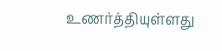உணர்த்தியுள்ளது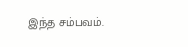இந்த சம்பவம்.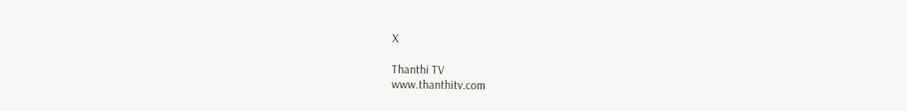X

Thanthi TV
www.thanthitv.com